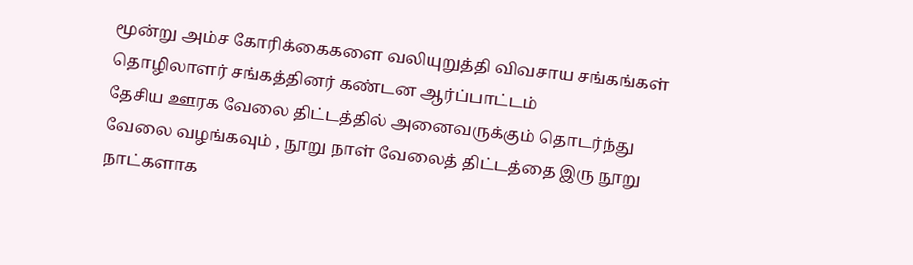மூன்று அம்ச கோரிக்கைகளை வலியுறுத்தி விவசாய சங்கங்கள் தொழிலாளர் சங்கத்தினர் கண்டன ஆர்ப்பாட்டம்
தேசிய ஊரக வேலை திட்டத்தில் அனைவருக்கும் தொடர்ந்து வேலை வழங்கவும் , நூறு நாள் வேலைத் திட்டத்தை இரு நூறு நாட்களாக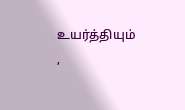உயர்த்தியும் ,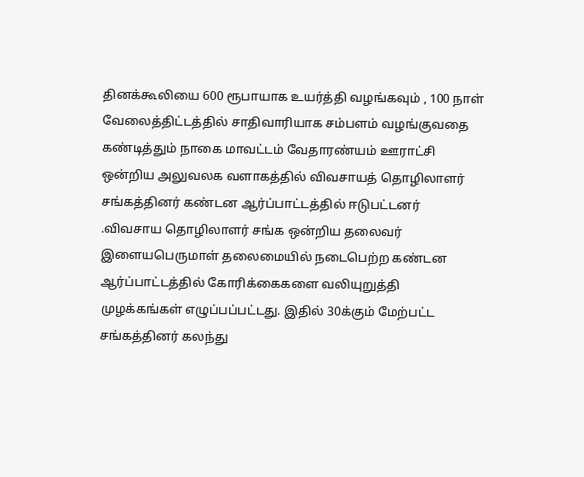தினக்கூலியை 600 ரூபாயாக உயர்த்தி வழங்கவும் , 100 நாள் வேலைத்திட்டத்தில் சாதிவாரியாக சம்பளம் வழங்குவதை கண்டித்தும் நாகை மாவட்டம் வேதாரண்யம் ஊராட்சி ஒன்றிய அலுவலக வளாகத்தில் விவசாயத் தொழிலாளர் சங்கத்தினர் கண்டன ஆர்ப்பாட்டத்தில் ஈடுபட்டனர் .விவசாய தொழிலாளர் சங்க ஒன்றிய தலைவர் இளையபெருமாள் தலைமையில் நடைபெற்ற கண்டன ஆர்ப்பாட்டத்தில் கோரிக்கைகளை வலியுறுத்தி முழக்கங்கள் எழுப்பப்பட்டது. இதில் 30க்கும் மேற்பட்ட சங்கத்தினர் கலந்து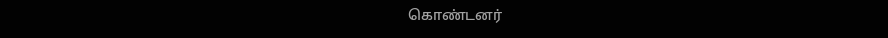கொண்டனர்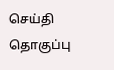செய்தி தொகுப்பு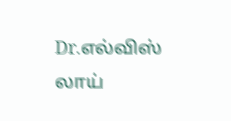Dr.எல்விஸ் லாய்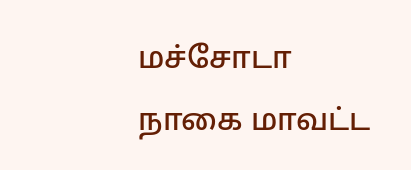மச்சோடா
நாகை மாவட்ட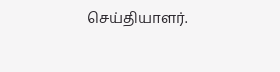செய்தியாளர்.